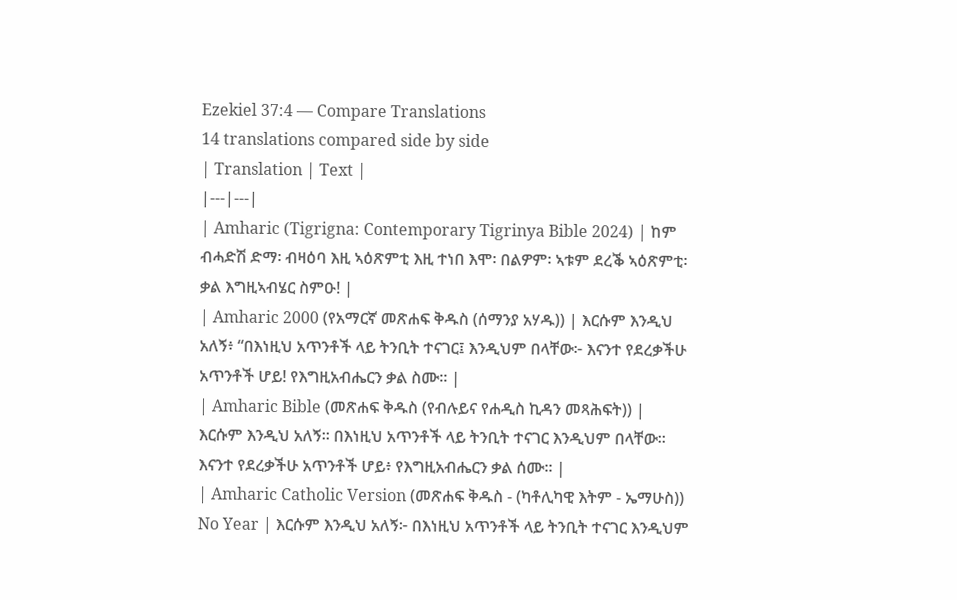Ezekiel 37:4 — Compare Translations
14 translations compared side by side
| Translation | Text |
|---|---|
| Amharic (Tigrigna: Contemporary Tigrinya Bible 2024) | ከም ብሓድሽ ድማ፡ ብዛዕባ እዚ ኣዕጽምቲ እዚ ተነበ እሞ፡ በልዎም፡ ኣቱም ደረቕ ኣዕጽምቲ፡ ቃል እግዚኣብሄር ስምዑ! |
| Amharic 2000 (የአማርኛ መጽሐፍ ቅዱስ (ሰማንያ አሃዱ)) | እርሱም እንዲህ አለኝ፥ “በእነዚህ አጥንቶች ላይ ትንቢት ተናገር፤ እንዲህም በላቸው፦ እናንተ የደረቃችሁ አጥንቶች ሆይ! የእግዚአብሔርን ቃል ስሙ። |
| Amharic Bible (መጽሐፍ ቅዱስ (የብሉይና የሐዲስ ኪዳን መጻሕፍት)) | እርሱም እንዲህ አለኝ። በእነዚህ አጥንቶች ላይ ትንቢት ተናገር እንዲህም በላቸው። እናንተ የደረቃችሁ አጥንቶች ሆይ፥ የእግዚአብሔርን ቃል ሰሙ። |
| Amharic Catholic Version (መጽሐፍ ቅዱስ - (ካቶሊካዊ እትም - ኤማሁስ)) No Year | እርሱም እንዲህ አለኝ፦ በእነዚህ አጥንቶች ላይ ትንቢት ተናገር እንዲህም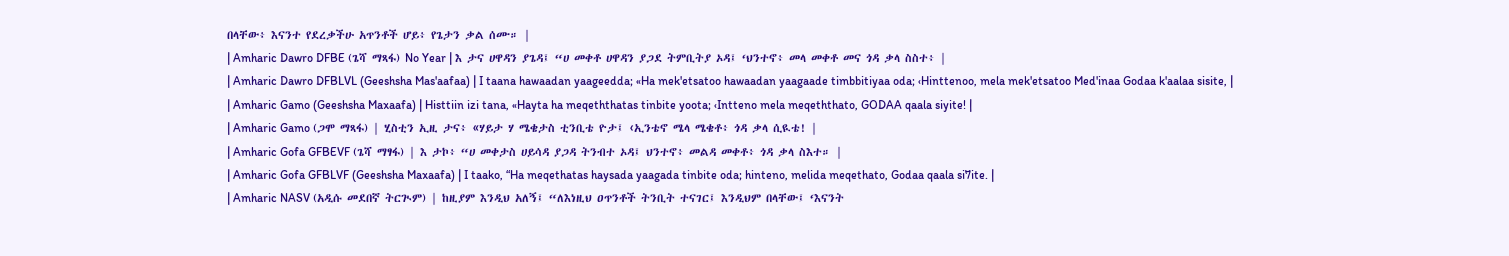በላቸው፥ እናንተ የደረቃችሁ አጥንቶች ሆይ፥ የጌታን ቃል ሰሙ። |
| Amharic Dawro DFBE (ጌሻ ማጻፋ) No Year | እ ታና ሀዋዳን ያጌዳ፤ “ሀ መቀቶ ሀዋዳን ያጋደ ትምቢትያ ኦዳ፤ ‘ህንተኖ፥ መላ መቀቶ መና ጎዳ ቃላ ስስተ፥ |
| Amharic Dawro DFBLVL (Geeshsha Mas'aafaa) | I taana hawaadan yaageedda; «Ha mek'etsatoo hawaadan yaagaade timbbitiyaa oda; ‹Hinttenoo, mela mek'etsatoo Med'inaa Godaa k'aalaa sisite, |
| Amharic Gamo (Geeshsha Maxaafa) | Histtiin izi tana, «Hayta ha meqeththatas tinbite yoota; ‹Intteno mela meqeththato, GODAA qaala siyite! |
| Amharic Gamo (ጋሞ ማጻፋ) | ሂስቲን ኢዚ ታና፥ «ሃይታ ሃ ሜቄታስ ቲንቢቴ ዮታ፤ ‹ኢንቴኖ ሜላ ሜቄቶ፥ ጎዳ ቃላ ሲዪቴ! |
| Amharic Gofa GFBEVF (ጌሻ ማፃፋ) | እ ታኮ፥ “ሀ መቀታስ ሀይሳዳ ያጋዳ ትንብተ ኦዳ፤ ህንተኖ፥ መልዳ መቀቶ፥ ጎዳ ቃላ ስእተ። |
| Amharic Gofa GFBLVF (Geeshsha Maxaafa) | I taako, “Ha meqethatas haysada yaagada tinbite oda; hinteno, melida meqethato, Godaa qaala si7ite. |
| Amharic NASV (አዲሱ መደበኛ ትርጒም) | ከዚያም እንዲህ አለኝ፤ “ለእነዚህ ዐጥንቶች ትንቢት ተናገር፤ እንዲህም በላቸው፤ ‘እናንት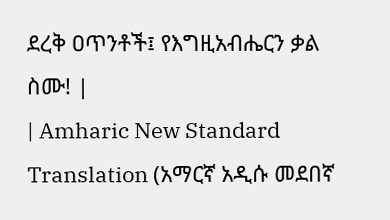ደረቅ ዐጥንቶች፤ የእግዚአብሔርን ቃል ስሙ! |
| Amharic New Standard Translation (አማርኛ አዲሱ መደበኛ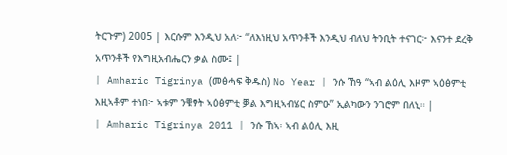ትርጉም) 2005 | እርሱም እንዲህ አለ፦ “ለእነዚህ አጥንቶች እንዲህ ብለህ ትንቢት ተናገር፦ እናንተ ደረቅ አጥንቶች የእግዚአብሔርን ቃል ስሙ፤ |
| Amharic Tigrinya (መፅሓፍ ቅዱስ) No Year | ንሱ ኸዓ “ኣብ ልዕሊ እዞም ኣዕፅምቲ እዚኣቶም ተነበ፦ ኣቱም ንቑፃት ኣዕፅምቲ ቓል እግዚኣብሄር ስምዑ” ኢልካውን ንገሮም በለኒ። |
| Amharic Tigrinya 2011 | ንሱ ኸኣ፡ ኣብ ልዕሊ እዚ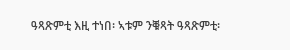ዓጻጽምቲ እዚ ተነበ፡ ኣቱም ንቑጻት ዓጻጽምቲ፡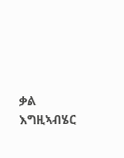ቃል እግዚኣብሄር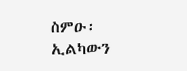ስምዑ፡ ኢልካውን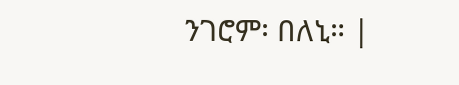ንገሮም፡ በለኒ። |